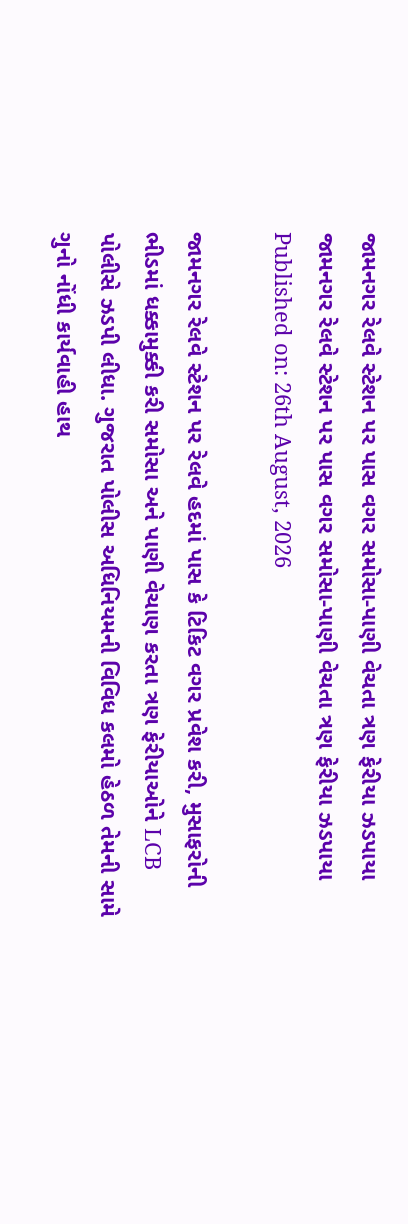જામનગર રેલવે સ્ટેશન પર પાસ વગર સમોસા-પાણી વેચતા ત્રણ ફેરીયા ઝડપાયા
જામનગર રેલવે સ્ટેશન પર પાસ વગર સમોસા-પાણી વેચતા ત્રણ ફેરીયા ઝડપાયા
Published on: 26th August, 2026

જામનગર રેલવે સ્ટેશન પર રેલવે હદમાં પાસ કે ટિકિટ વગર પ્રવેશ કરી, મુસાફરોની ભીડમાં ધક્કામુક્કી કરી સમોસા અને પાણી વેચાણ કરતા ત્રણ ફેરીયાઓને LCB પોલીસે ઝડપી લીધા. ગુજરાત પોલીસ અધિનિયમની વિવિધ કલમો હેઠળ તેમની સામે ગુનો નોંધી કાર્યવાહી હાથ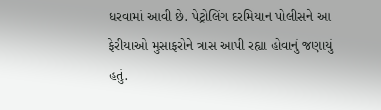ધરવામાં આવી છે. પેટ્રોલિંગ દરમિયાન પોલીસને આ ફેરીયાઓ મુસાફરોને ત્રાસ આપી રહ્યા હોવાનું જણાયું હતું.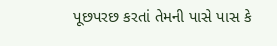પૂછપરછ કરતાં તેમની પાસે પાસ કે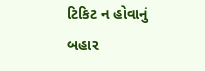ટિકિટ ન હોવાનું બહાર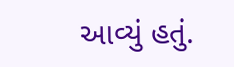આવ્યું હતું.